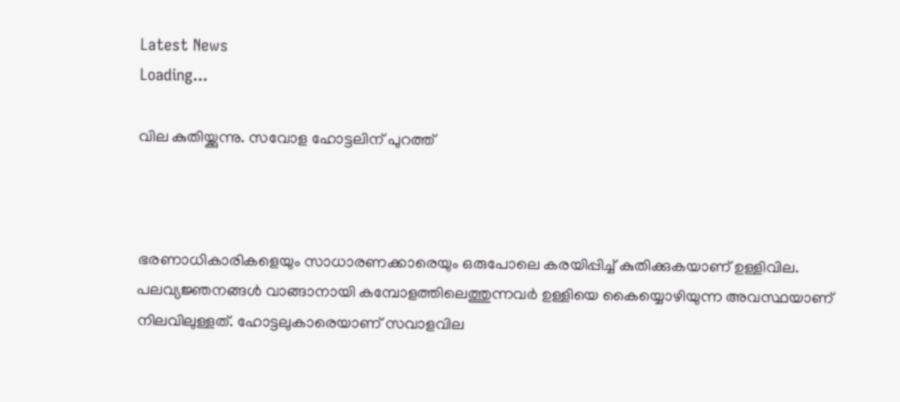Latest News
Loading...

വില കുതിയ്ക്കുന്നു. സവോള ഹോട്ടലിന് പുറത്ത്



ഭരണാധികാരികളെയും സാധാരണക്കാരെയും ഒരുപോലെ കരയിപ്പിച്ച് കുതിക്കുകയാണ് ഉള്ളിവില.  പലവ്യജ്ഞനങ്ങള്‍ വാങ്ങാനായി കമ്പോളത്തിലെത്തുന്നവര്‍ ഉള്ളിയെ കൈയ്യൊഴിയുന്ന അവസ്ഥയാണ് നിലവിലുള്ളത്. ഹോട്ടലുകാരെയാണ് സവാളവില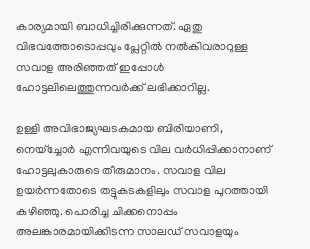കാര്യമായി ബാധിച്ചിരിക്കുന്നത്. ഏതു വിഭവത്തോടൊപ്പവും പ്ലേറ്റില്‍ നല്‍കിവരാറുള്ള സവാള അരിഞ്ഞത് ഇപ്പോള്‍ ഹോട്ടലിലെത്തുന്നവര്‍ക്ക് ലഭിക്കാറില്ല.

ഉള്ളി അവിഭാജ്യഘടകമായ ബിരിയാണി, നെയ്‌ച്ചോര്‍ എന്നിവയുടെ വില വര്‍ധിപ്പിക്കാനാണ് ഹോട്ടലുകാരുടെ തീരുമാനം. സവാള വില ഉയര്‍ന്നതോടെ തട്ടുകടകളിലും സവാള പുറത്തായി കഴിഞ്ഞു. പൊരിച്ച ചിക്കനൊപ്പം  അലങ്കാരമായിക്കിടന്ന സാലഡ് സവാളയും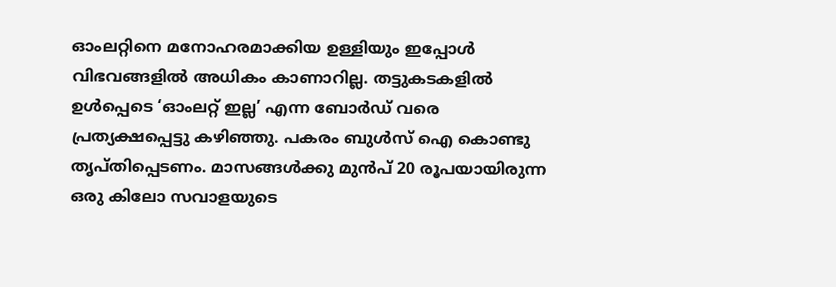ഓംലറ്റിനെ മനോഹരമാക്കിയ ഉള്ളിയും ഇപ്പോൾ വിഭവങ്ങളിൽ അധികം കാണാറില്ല. തട്ടുകടകളിൽ ഉൾപ്പെടെ ‘ഓംലറ്റ് ഇല്ല’ എന്ന ബോർഡ് വരെ പ്രത്യക്ഷപ്പെട്ടു കഴിഞ്ഞു. പകരം ബുൾസ് ഐ കൊണ്ടു തൃപ്തിപ്പെടണം. മാസങ്ങൾക്കു മുൻപ് 20 രൂപയായിരുന്ന ഒരു കിലോ സവാളയുടെ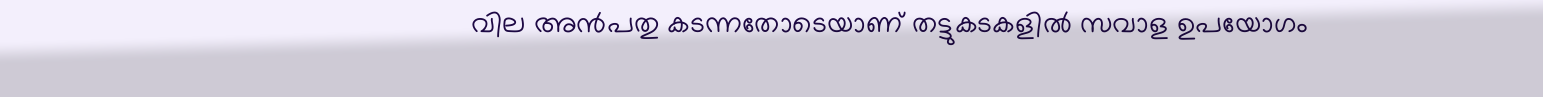വില അൻപതു കടന്നതോടെയാണ് തട്ടുകടകളിൽ സവാള ഉപയോഗം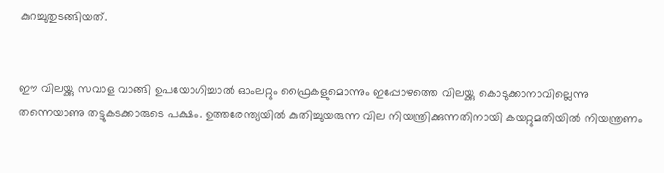കുറച്ചുതുടങ്ങിയത്.


ഈ വിലയ്ക്കു സവാള വാങ്ങി ഉപയോഗിച്ചാൽ ഓംലറ്റും ഫ്രൈകളുമൊന്നും ഇപ്പോഴത്തെ വിലയ്ക്കു കൊടുക്കാനാവില്ലെന്നു തന്നെയാണു തട്ടുകടക്കാരുടെ പക്ഷം. ഉത്തരേന്ത്യയിൽ കുതിച്ചുയരുന്ന വില നിയന്ത്രിക്കുന്നതിനായി കയറ്റുമതിയിൽ നിയന്ത്രണം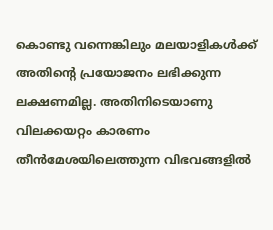കൊണ്ടു വന്നെങ്കിലും മലയാളികൾക്ക് അതിന്റെ പ്രയോജനം ലഭിക്കുന്ന ലക്ഷണമില്ല. അതിനിടെയാണു വിലക്കയറ്റം കാരണം തീൻമേശയിലെത്തുന്ന വിഭവങ്ങളിൽ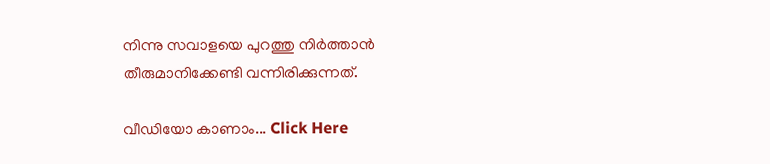നിന്നു സവാളയെ പുറത്തു നിർത്താൻ തീരുമാനിക്കേണ്ടി വന്നിരിക്കുന്നത്.

വീഡിയോ കാണാം... Click Here